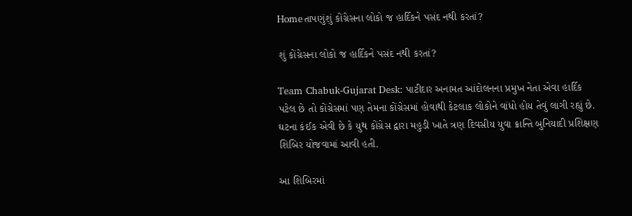Homeતાપણુંશું કોંગ્રેસના લોકો જ હાર્દિકને પસંદ નથી કરતાં?

શું કોંગ્રેસના લોકો જ હાર્દિકને પસંદ નથી કરતાં?

Team Chabuk-Gujarat Desk: પાટીદાર અનામત આંદોલનના પ્રમુખ નેતા એવા હાર્દિક પટેલ છે તો કોંગ્રેસમાં પણ તેમના કોંગ્રેસમાં હોવાથી કેટલાક લોકોને વાંધો હોય તેવું લાગી રહ્યું છે. ઘટના કંઈક એવી છે કે યુથ કોંગ્રેસ દ્વારા મહુડી ખાતે ત્રણ દિવસીય યુવા ક્રાન્તિ બુનિયાદી પ્રશિક્ષણ શિબિર યોજવામાં આવી હતી.

આ શિબિરમાં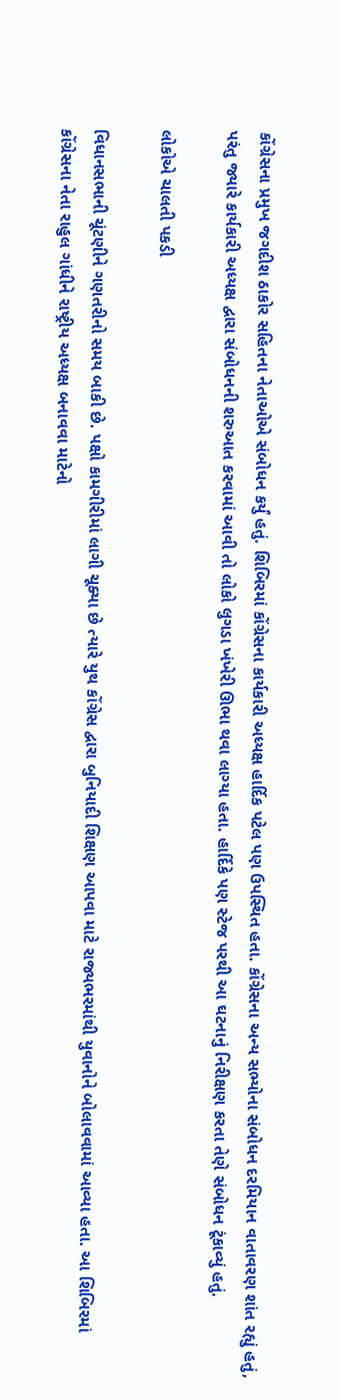કોંગ્રેસના પ્રમુખ જગદીશ ઠાકોર સહિતના નેતાઓએ સંબોધન કર્યું હતું. શિબિરમાં કોંગ્રેસના કાર્યકારી અધ્યક્ષ હાર્દિક પટેલ પણ ઉપસ્થિત હતા. કોંગ્રેસના અન્ય સભ્યોના સંબોધન દરમિયાન વાતાવરણ શાંત રહ્યું હતું, પરંતુ જ્યારે કાર્યકારી અધ્યક્ષ દ્વારા સંબોધનની શરુઆત કરવામાં આવી તો લોકો લુગડા ખંખેરી ઊભા થવા લાગ્યા હતા. હાર્દિકે પણ સ્ટેજ પરથી આ ઘટનાનું નિરીક્ષણ કરતા તેણે સંબોધન ટૂંકાવ્યું હતું.

લોકોએ ચાલતી પકડી

વિધાનસભાની ચૂંટણીને ગણતરીનો સમય બાકી છે. પક્ષો કામગીરીમાં લાગી ચૂક્યા છે ત્યારે યુથ કોંગ્રેસ દ્વારા બુનિયાદી શિક્ષણ આપવા માટે રાજ્યભરમાંથી યુવાનોને બોલાવવામાં આવ્યા હતા. આ શિબિરમાં કોંગ્રેસના નેતા રાહુલ ગાંધીને રાષ્ટ્રીય અધ્યક્ષ બનાવવા માટેનો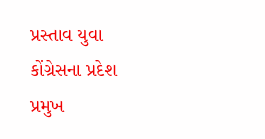પ્રસ્તાવ યુવા કોંગ્રેસના પ્રદેશ પ્રમુખ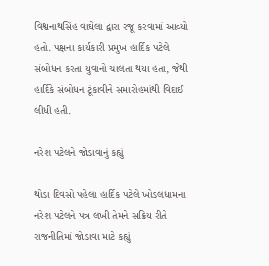વિશ્વનાથસિંહ વાઘેલા દ્વારા રજૂ કરવામાં આવ્યો હતો. પક્ષના કાર્યકારી પ્રમુખ હાર્દિક પટેલે સંબોધન કરતા યુવાનો ચાલતા થયા હતા, જેથી હાર્દિકે સંબોધન ટૂંકાવીને સમારોહમાંથી વિદાઈ લીધી હતી.

નરેશ પટેલને જોડાવાનું કહ્યું

થોડા દિવસો પહેલા હાર્દિક પટેલે ખોડલધામના નરેશ પટેલને પત્ર લખી તેમને સક્રિય રીતે રાજનીતિમાં જોડાવા માટે કહ્યું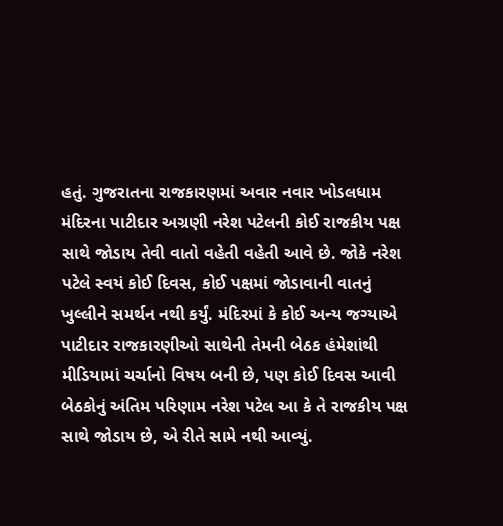હતું. ગુજરાતના રાજકારણમાં અવાર નવાર ખોડલધામ મંદિરના પાટીદાર અગ્રણી નરેશ પટેલની કોઈ રાજકીય પક્ષ સાથે જોડાય તેવી વાતો વહેતી વહેતી આવે છે. જોકે નરેશ પટેલે સ્વયં કોઈ દિવસ, કોઈ પક્ષમાં જોડાવાની વાતનું ખુલ્લીને સમર્થન નથી કર્યું. મંદિરમાં કે કોઈ અન્ય જગ્યાએ પાટીદાર રાજકારણીઓ સાથેની તેમની બેઠક હંમેશાંથી મીડિયામાં ચર્ચાનો વિષય બની છે, પણ કોઈ દિવસ આવી બેઠકોનું અંતિમ પરિણામ નરેશ પટેલ આ કે તે રાજકીય પક્ષ સાથે જોડાય છે, એ રીતે સામે નથી આવ્યું.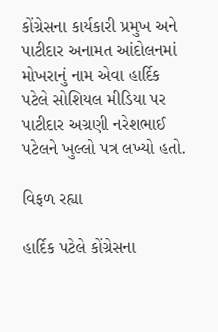કોંગ્રેસના કાર્યકારી પ્રમુખ અને પાટીદાર અનામત આંદોલનમાં મોખરાનું નામ એવા હાર્દિક પટેલે સોશિયલ મીડિયા પર પાટીદાર અગ્રણી નરેશભાઈ પટેલને ખુલ્લો પત્ર લખ્યો હતો.

વિફળ રહ્યા

હાર્દિક પટેલે કોંગ્રેસના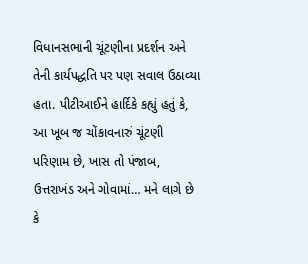વિધાનસભાની ચૂંટણીના પ્રદર્શન અને તેની કાર્યપદ્ધતિ પર પણ સવાલ ઉઠાવ્યા હતા. પીટીઆઈને હાર્દિકે કહ્યું હતું કે, આ ખૂબ જ ચોંકાવનારું ચૂંટણી પરિણામ છે, ખાસ તો પંજાબ, ઉત્તરાખંડ અને ગોવામાં… મને લાગે છે કે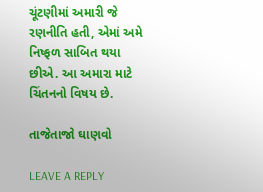ચૂંટણીમાં અમારી જે રણનીતિ હતી, એમાં અમે નિષ્ફળ સાબિત થયા છીએ. આ અમારા માટે ચિંતનનો વિષય છે.

તાજેતાજો ઘાણવો

LEAVE A REPLY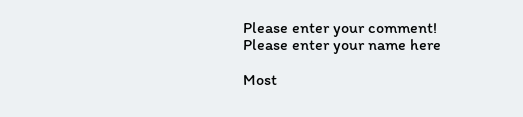Please enter your comment!
Please enter your name here

Most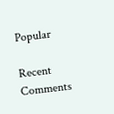Popular

Recent Comments